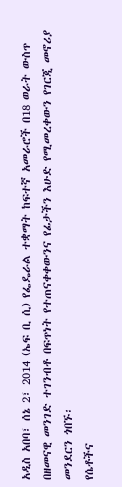አዲስ አበባ፣ ሰኔ 2፣ 2014 (ኤፍ ቢ ሲ) የፌዴራል ተቋማት ከፍተኛ አመራሮች በ18 ወራት ውስጥ በዘመናዊ መንገድ ተገንብቶ በፍጥነት የተጠናቀቀውንና የፊታችን እሁድ የሚመረቀውን የገርጂ መኖሪያ መንደርን ጎበኙ፡
የሴቶችና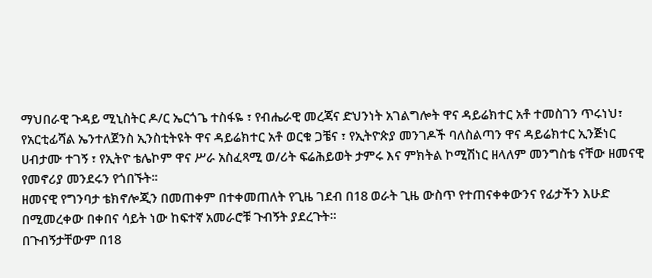ማህበራዊ ጉዳይ ሚኒስትር ዶ/ር ኤርጎጌ ተስፋዬ ፣ የብሔራዊ መረጃና ድህንነት አገልግሎት ዋና ዳይሬክተር አቶ ተመስገን ጥሩነህ፣ የአርቲፊሻል ኤንተለጀንስ ኢንስቲትዩት ዋና ዳይሬክተር አቶ ወርቁ ጋቼና ፣ የኢትዮጵያ መንገዶች ባለስልጣን ዋና ዳይሬክተር ኢንጅነር ሀብታሙ ተገኝ ፣ የኢትዮ ቴሌኮም ዋና ሥራ አስፈጻሚ ወ/ሪት ፍሬሕይወት ታምሩ እና ምክትል ኮሚሽነር ዘላለም መንግስቴ ናቸው ዘመናዊ የመኖሪያ መንደሩን የጎበኙት፡፡
ዘመናዊ የግንባታ ቴክኖሎጂን በመጠቀም በተቀመጠለት የጊዜ ገደብ በ18 ወራት ጊዜ ውስጥ የተጠናቀቀውንና የፊታችን እሁድ በሚመረቀው በቀበና ሳይት ነው ከፍተኛ አመራሮቹ ጉብኝት ያደረጉት።
በጉብኝታቸውም በ18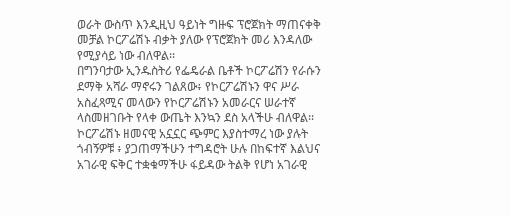ወራት ውስጥ እንዲዚህ ዓይነት ግዙፍ ፕሮጀክት ማጠናቀቅ መቻል ኮርፖሬሽኑ ብቃት ያለው የፕሮጀክት መሪ እንዳለው የሚያሳይ ነው ብለዋል፡፡
በግንባታው ኢንዱስትሪ የፌዴራል ቤቶች ኮርፖሬሽን የራሱን ደማቅ አሻራ ማኖሩን ገልጸው፥ የኮርፖሬሽኑን ዋና ሥራ አስፈጻሚና መላውን የኮርፖሬሽኑን አመራርና ሠራተኛ ላስመዘገቡት የላቀ ውጤት እንኳን ደስ አላችሁ ብለዋል፡፡
ኮርፖሬሽኑ ዘመናዊ አኗኗር ጭምር እያስተማረ ነው ያሉት ጎብኝዎቹ ፥ ያጋጠማችሁን ተግዳሮት ሁሉ በከፍተኛ እልህና አገራዊ ፍቅር ተቋቁማችሁ ፋይዳው ትልቅ የሆነ አገራዊ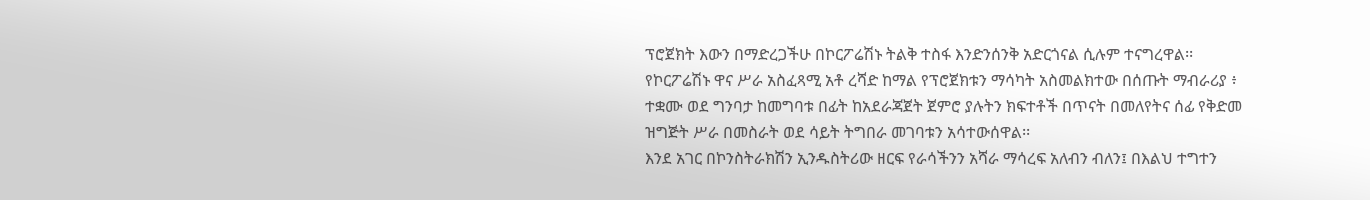ፕሮጀክት እውን በማድረጋችሁ በኮርፖሬሽኑ ትልቅ ተስፋ እንድንሰንቅ አድርጎናል ሲሉም ተናግረዋል፡፡
የኮርፖሬሽኑ ዋና ሥራ አስፈጻሚ አቶ ረሻድ ከማል የፕሮጀክቱን ማሳካት አስመልክተው በሰጡት ማብራሪያ ፥ ተቋሙ ወደ ግንባታ ከመግባቱ በፊት ከአደራጃጀት ጀምሮ ያሉትን ክፍተቶች በጥናት በመለየትና ሰፊ የቅድመ ዝግጅት ሥራ በመስራት ወደ ሳይት ትግበራ መገባቱን አሳተውሰዋል፡፡
እንደ አገር በኮንስትራክሽን ኢንዱስትሪው ዘርፍ የራሳችንን አሻራ ማሳረፍ አለብን ብለን፤ በእልህ ተግተን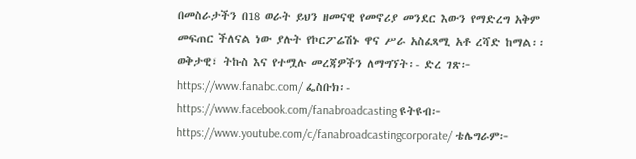በመስራታችን በ18 ወራት ይህን ዘመናዊ የመኖሪያ መንደር እውን የማድረግ አቅም መፍጠር ችለናል ነው ያሉት የኮርፖሬሽኑ ዋና ሥራ አስፈጻሚ አቶ ረሻድ ከማል፡፡
ወቅታዊ፣ ትኩስ እና የተሟሉ መረጃዎችን ለማግኘት፡- ድረ ገጽ፦ https://www.fanabc.com/ ፌስቡክ፡- https://www.facebook.com/fanabroadcasting ዩትዩብ፦ https://www.youtube.com/c/fanabroadcastingcorporate/ ቴሌግራም፦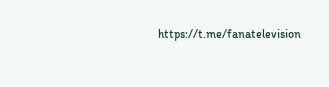https://t.me/fanatelevision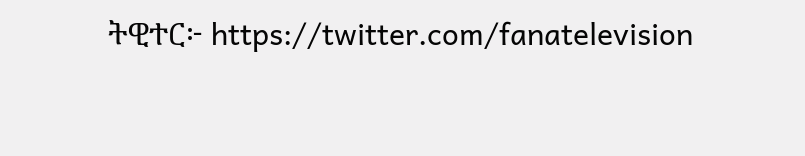ትዊተር፦ https://twitter.com/fanatelevision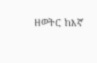ዘወትር ከእኛ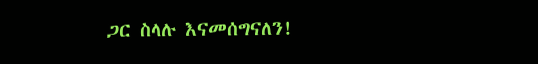ጋር ስላሉ እናመሰግናለን!